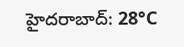హైదరాబాద్: 28°C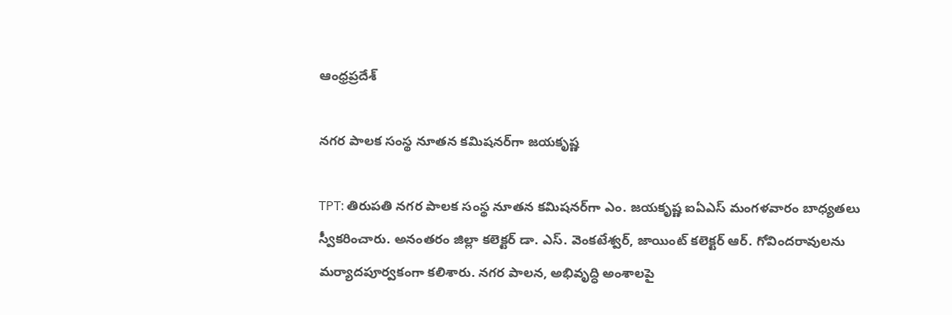ఆంధ్రప్రదేశ్

నగర పాలక సంస్థ నూతన కమిషనర్‌గా జయకృష్ణ

TPT: తిరుపతి నగర పాలక సంస్థ నూతన కమిషనర్‌గా ఎం. జయకృష్ణ ఐఏఎస్ మంగళవారం బాధ్యతలు స్వీకరించారు. అనంతరం జిల్లా కలెక్టర్ డా. ఎస్. వెంకటేశ్వర్, జాయింట్ కలెక్టర్ ఆర్. గోవిందరావులను మర్యాదపూర్వకంగా కలిశారు. నగర పాలన, అభివృద్ధి అంశాలపై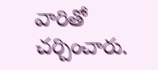వారితో చర్చించారు.